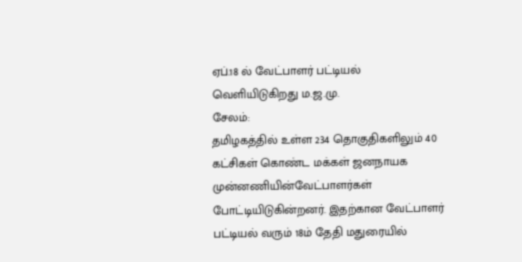ஏப்.18 ல் வேட்பாளர் பட்டியல் வெளியிடுகிறது ம.ஜ.மு.
சேலம்:
தமிழகத்தில் உள்ள 234 தொகுதிகளிலும் 40 கட்சிகள் கொண்ட மக்கள் ஜனநாயக முன்னணியின்வேட்பாளர்கள் போட்டியிடுகின்றனர். இதற்கான வேட்பாளர் பட்டியல் வரும் 18ம் தேதி மதுரையில்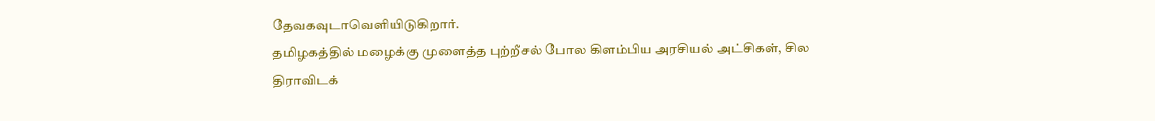தேவகவுடாவெளியிடுகிறார்.
தமிழகத்தில் மழைக்கு முளைத்த புற்றீசல் போல கிளம்பிய அரசியல் அட்சிகள், சில திராவிடக்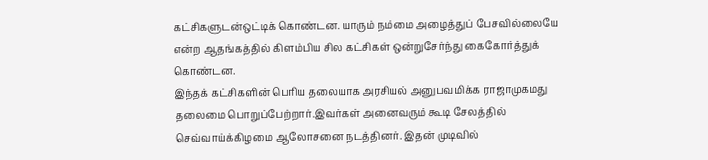கட்சிகளுடன்ஒட்டிக் கொண்டன. யாரும் நம்மை அழைத்துப் பேசவில்லையே என்ற ஆதங்கத்தில் கிளம்பிய சில கட்சிகள் ஒன்றுசேர்ந்து கைகோர்த்துக் கொண்டன.
இந்தக் கட்சிகளின் பெரிய தலையாக அரசியல் அனுபவமிக்க ராஜாமுகமது தலைமை பொறுப்பேற்றார்.இவர்கள் அனைவரும் கூடி சேலத்தில் செவ்வாய்க்கிழமை ஆலோசனை நடத்தினர். இதன் முடிவில்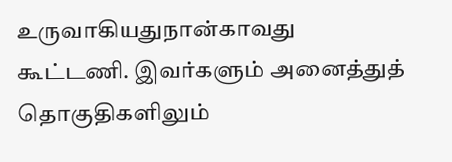உருவாகியதுநான்காவது கூட்டணி. இவர்களும் அனைத்துத் தொகுதிகளிலும்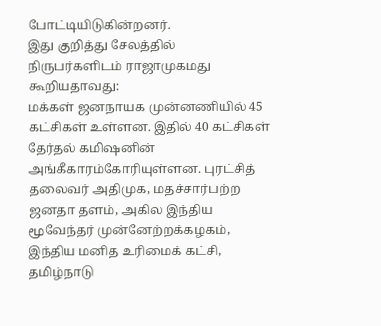போட்டியிடுகின்றனர்.
இது குறித்து சேலத்தில் நிருபர்களிடம் ராஜாமுகமது கூறியதாவது:
மக்கள் ஜனநாயக முன்னணியில் 45 கட்சிகள் உள்ளன. இதில் 40 கட்சிகள் தேர்தல் கமிஷனின் அங்கீகாரம்கோரியுள்ளன. புரட்சித் தலைவர் அதிமுக, மதச்சார்பற்ற ஜனதா தளம், அகில இந்திய மூவேந்தர் முன்னேற்றக்கழகம், இந்திய மனித உரிமைக் கட்சி, தமிழ்நாடு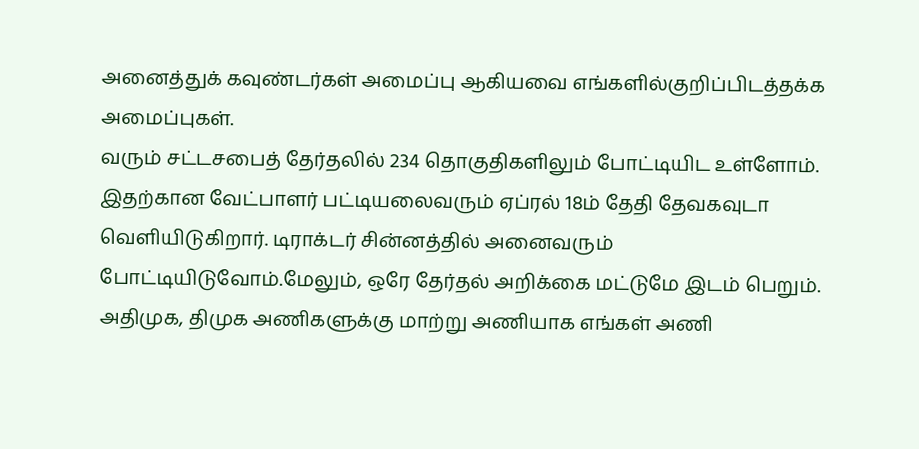அனைத்துக் கவுண்டர்கள் அமைப்பு ஆகியவை எங்களில்குறிப்பிடத்தக்க அமைப்புகள்.
வரும் சட்டசபைத் தேர்தலில் 234 தொகுதிகளிலும் போட்டியிட உள்ளோம். இதற்கான வேட்பாளர் பட்டியலைவரும் ஏப்ரல் 18ம் தேதி தேவகவுடா வெளியிடுகிறார். டிராக்டர் சின்னத்தில் அனைவரும் போட்டியிடுவோம்.மேலும், ஒரே தேர்தல் அறிக்கை மட்டுமே இடம் பெறும்.
அதிமுக, திமுக அணிகளுக்கு மாற்று அணியாக எங்கள் அணி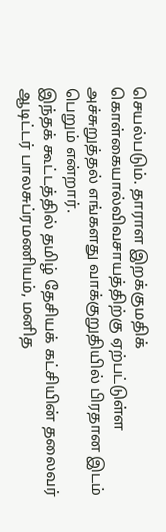செயல்படும். தாராள இறக்குமதிக் கொள்கையால்விவசாயத்திற்கு ஏற்பட்டுள்ள அச்சுறுத்தல் எங்களது வாக்குறுதியில் பிரதான இடம் பெறும் என்றார்.
இந்தக் கூட்டத்தில் தமிழ் தேசியக் கட்சியின் தலைவர் ஆடிட்டர் பாலசுப்ரமணியம், மனித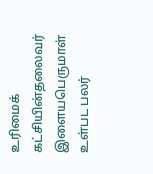உரிமைக் கட்சியின்தலைவர் இளையபெருமாள் உள்பட பலர்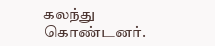கலந்து கொண்டனர்.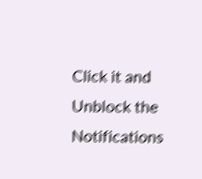Click it and Unblock the Notifications